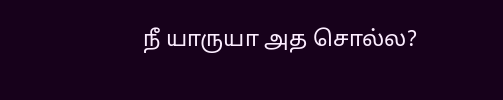நீ யாருயா அத சொல்ல?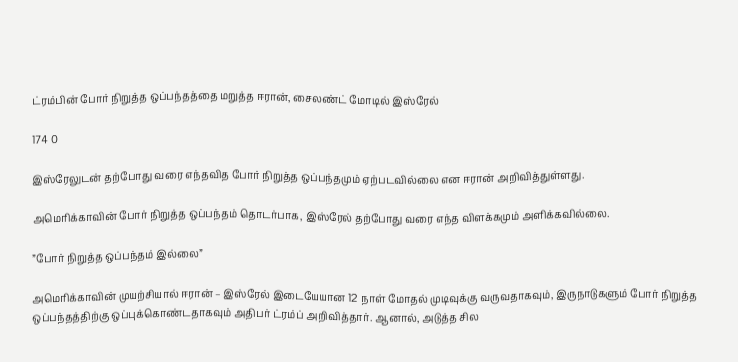ட்ரம்பின் போர் நிறுத்த ஒப்பந்தத்தை மறுத்த ஈரான், சைலண்ட் மோடில் இஸ்ரேல்

174 0

இஸ்ரேலுடன் தற்போது வரை எந்தவித போர் நிறுத்த ஒப்பந்தமும் ஏற்படவில்லை என ஈரான் அறிவித்துள்ளது.

அமெரிக்காவின் போர் நிறுத்த ஒப்பந்தம் தொடர்பாக, இஸ்ரேல் தற்போது வரை எந்த விளக்கமும் அளிக்கவில்லை.

”போர் நிறுத்த ஒப்பந்தம் இல்லை”

அமெரிக்காவின் முயற்சியால் ஈரான் – இஸ்ரேல் இடையேயான 12 நாள் மோதல் முடிவுக்கு வருவதாகவும், இருநாடுகளும் போர் நிறுத்த ஒப்பந்தத்திற்கு ஒப்புக்கொண்டதாகவும் அதிபர் ட்ரம்ப் அறிவித்தார். ஆனால், அடுத்த சில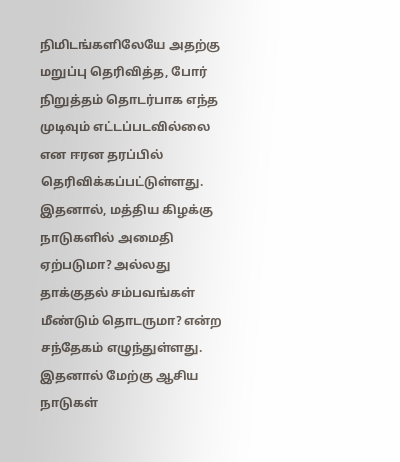நிமிடங்களிலேயே அதற்கு மறுப்பு தெரிவித்த, போர் நிறுத்தம் தொடர்பாக எந்த முடிவும் எட்டப்படவில்லை என ஈரன தரப்பில் தெரிவிக்கப்பட்டுள்ளது. இதனால், மத்திய கிழக்கு நாடுகளில் அமைதி ஏற்படுமா? அல்லது தாக்குதல் சம்பவங்கள் மீண்டும் தொடருமா? என்ற சந்தேகம் எழுந்துள்ளது. இதனால் மேற்கு ஆசிய நாடுகள்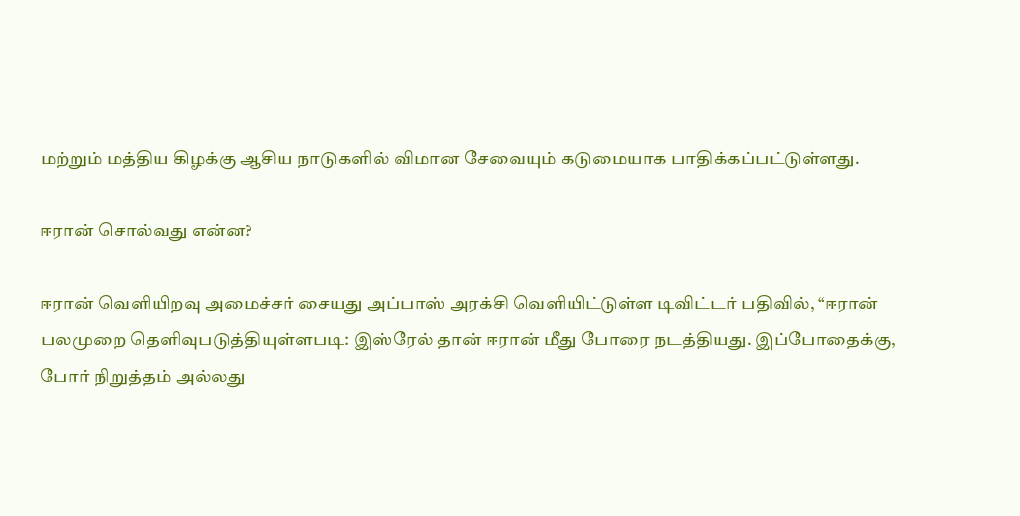மற்றும் மத்திய கிழக்கு ஆசிய நாடுகளில் விமான சேவையும் கடுமையாக பாதிக்கப்பட்டுள்ளது.

ஈரான் சொல்வது என்ன?

ஈரான் வெளியிறவு அமைச்சர் சையது அப்பாஸ் அரக்சி வெளியிட்டுள்ள டிவிட்டர் பதிவில், “ஈரான் பலமுறை தெளிவுபடுத்தியுள்ளபடி: இஸ்ரேல் தான் ஈரான் மீது போரை நடத்தியது. இப்போதைக்கு, போர் நிறுத்தம் அல்லது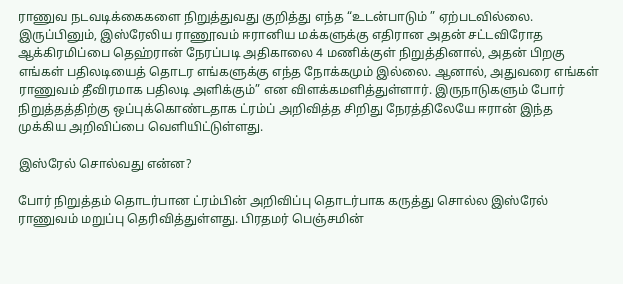ராணுவ நடவடிக்கைகளை நிறுத்துவது குறித்து எந்த “உடன்பாடும் ” ஏற்படவில்லை. இருப்பினும், இஸ்ரேலிய ராணூவம் ஈரானிய மக்களுக்கு எதிரான அதன் சட்டவிரோத ஆக்கிரமிப்பை தெஹ்ரான் நேரப்படி அதிகாலை 4 மணிக்குள் நிறுத்தினால், அதன் பிறகு எங்கள் பதிலடியைத் தொடர எங்களுக்கு எந்த நோக்கமும் இல்லை. ஆனால், அதுவரை எங்கள் ராணுவம் தீவிரமாக பதிலடி அளிக்கும்” என விளக்கமளித்துள்ளார். இருநாடுகளும் போர் நிறுத்தத்திற்கு ஒப்புக்கொண்டதாக ட்ரம்ப் அறிவித்த சிறிது நேரத்திலேயே ஈரான் இந்த முக்கிய அறிவிப்பை வெளியிட்டுள்ளது.

இஸ்ரேல் சொல்வது என்ன?

போர் நிறுத்தம் தொடர்பான ட்ரம்பின் அறிவிப்பு தொடர்பாக கருத்து சொல்ல இஸ்ரேல் ராணுவம் மறுப்பு தெரிவித்துள்ளது. பிரதமர் பெஞ்சமின்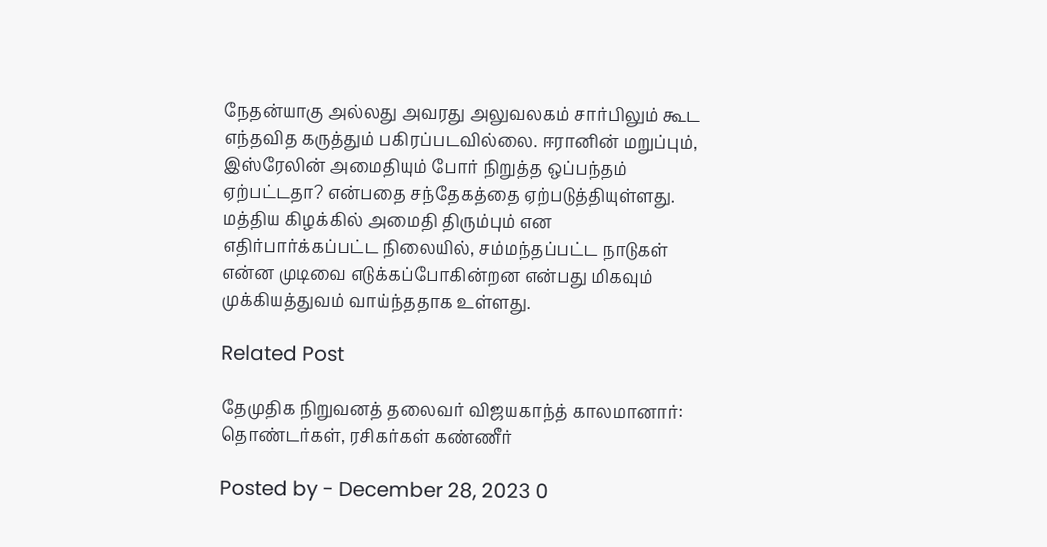நேதன்யாகு அல்லது அவரது அலுவலகம் சார்பிலும் கூட எந்தவித கருத்தும் பகிரப்படவில்லை. ஈரானின் மறுப்பும், இஸ்ரேலின் அமைதியும் போர் நிறுத்த ஒப்பந்தம் ஏற்பட்டதா? என்பதை சந்தேகத்தை ஏற்படுத்தியுள்ளது. மத்திய கிழக்கில் அமைதி திரும்பும் என எதிர்பார்க்கப்பட்ட நிலையில், சம்மந்தப்பட்ட நாடுகள் என்ன முடிவை எடுக்கப்போகின்றன என்பது மிகவும் முக்கியத்துவம் வாய்ந்ததாக உள்ளது.

Related Post

தேமுதிக நிறுவனத் தலைவர் விஜயகாந்த் காலமானார்: தொண்டர்கள், ரசிகர்கள் கண்ணீர்

Posted by - December 28, 2023 0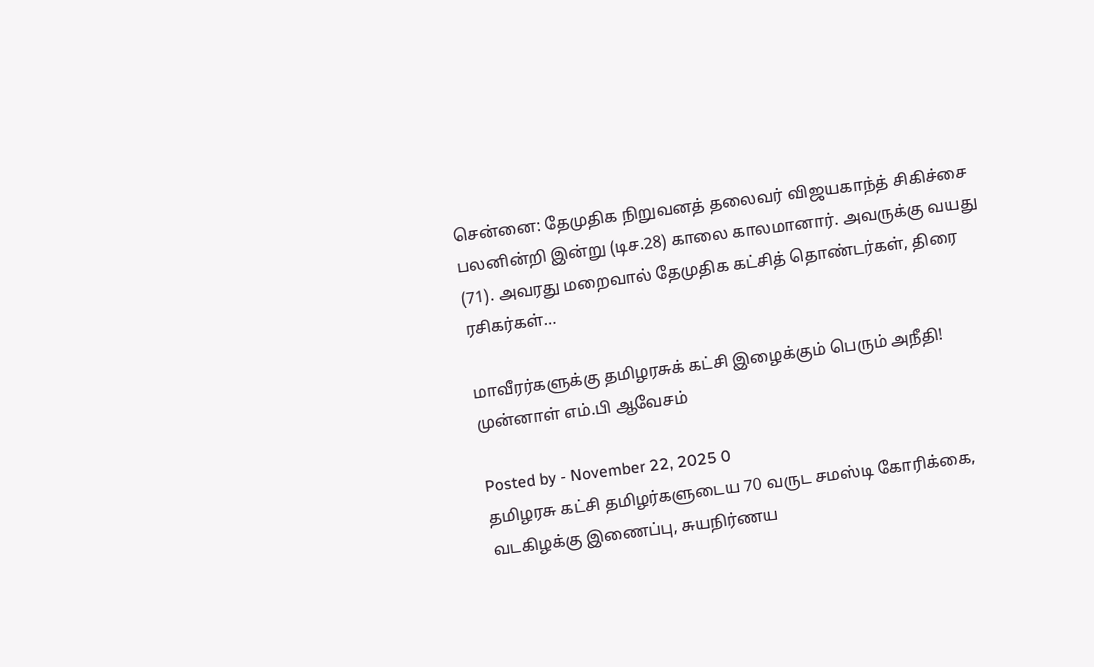சென்னை: தேமுதிக நிறுவனத் தலைவர் விஜயகாந்த் சிகிச்சை பலனின்றி இன்று (டிச.28) காலை காலமானார். அவருக்கு வயது (71). அவரது மறைவால் தேமுதிக கட்சித் தொண்டர்கள், திரை ரசிகர்கள்…

மாவீரர்களுக்கு தமிழரசுக் கட்சி இழைக்கும் பெரும் அநீதி! முன்னாள் எம்.பி ஆவேசம்

Posted by - November 22, 2025 0
தமிழரசு கட்சி தமிழர்களுடைய 70 வருட சமஸ்டி கோரிக்கை, வடகிழக்கு இணைப்பு, சுயநிர்ணய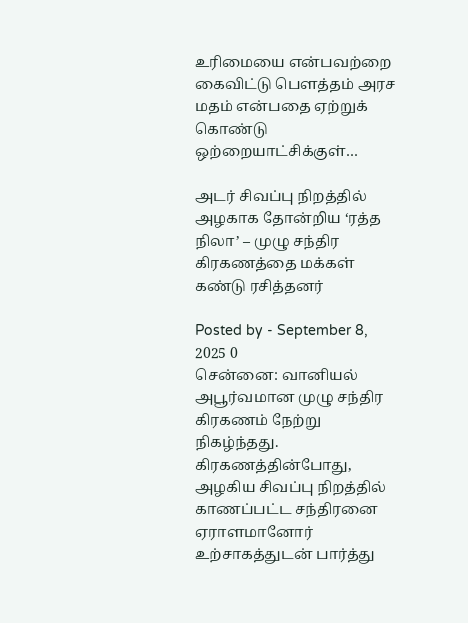உரிமையை என்பவற்றை கைவிட்டு பௌத்தம் அரச மதம் என்பதை ஏற்றுக் கொண்டு ஒற்றையாட்சிக்குள்…

அடர் சிவப்பு நிறத்தில் அழகாக தோன்றிய ‘ரத்த நிலா’ – முழு சந்திர கிரகணத்தை மக்கள் கண்டு ரசித்தனர்

Posted by - September 8, 2025 0
சென்னை: வானியல் அபூர்வமான முழு சந்திர கிரகணம் நேற்று நிகழ்ந்தது. கிரகணத்தின்போது, அழகிய சிவப்பு நிறத்தில் காணப்பட்ட சந்திரனை ஏராளமானோர் உற்சாகத்துடன் பார்த்து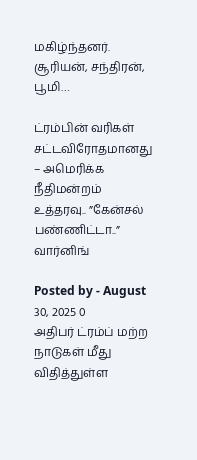மகிழ்ந்தனர். சூரியன், சந்திரன், பூமி…

ட்ரம்பின் வரிகள் சட்டவிரோதமானது – அமெரிக்க நீதிமன்றம் உத்தரவு.. ”கேன்சல் பண்ணிட்டா..” வார்னிங்

Posted by - August 30, 2025 0
அதிபர் ட்ரம்ப் மற்ற நாடுகள் மீது விதித்துள்ள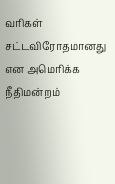வரிகள் சட்டவிரோதமானது என அமெரிக்க நீதிமன்றம்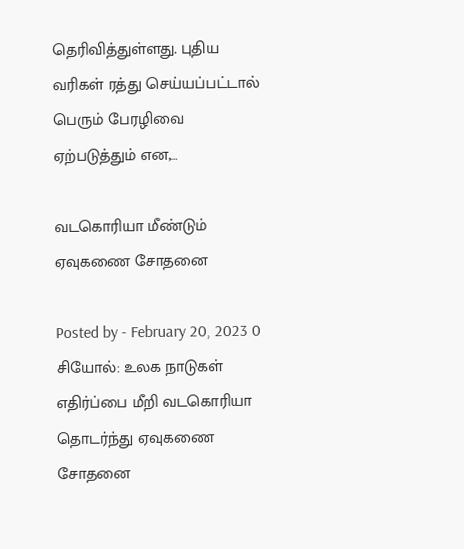தெரிவித்துள்ளது. புதிய வரிகள் ரத்து செய்யப்பட்டால் பெரும் பேரழிவை ஏற்படுத்தும் என,…

வடகொரியா மீண்டும் ஏவுகணை சோதனை

Posted by - February 20, 2023 0
சியோல்: உலக நாடுகள் எதிர்ப்பை மீறி வடகொரியா தொடர்ந்து ஏவுகணை சோதனை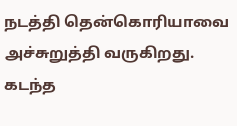நடத்தி தென்கொரியாவை அச்சுறுத்தி வருகிறது. கடந்த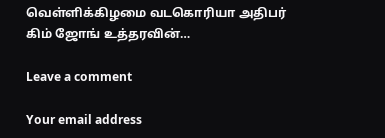வெள்ளிக்கிழமை வடகொரியா அதிபர் கிம் ஜோங் உத்தரவின்…

Leave a comment

Your email address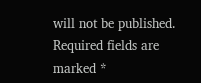will not be published. Required fields are marked *